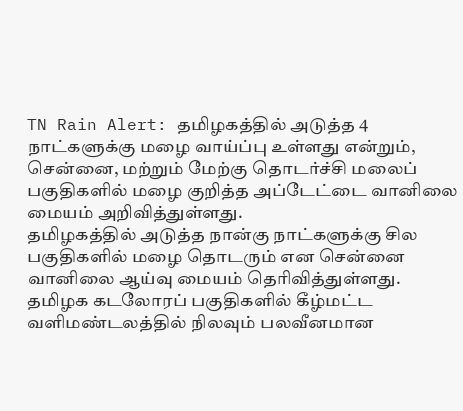TN Rain Alert: தமிழகத்தில் அடுத்த 4 நாட்களுக்கு மழை வாய்ப்பு உள்ளது என்றும், சென்னை, மற்றும் மேற்கு தொடர்ச்சி மலைப் பகுதிகளில் மழை குறித்த அப்டேட்டை வானிலை மையம் அறிவித்துள்ளது.
தமிழகத்தில் அடுத்த நான்கு நாட்களுக்கு சில பகுதிகளில் மழை தொடரும் என சென்னை வானிலை ஆய்வு மையம் தெரிவித்துள்ளது. தமிழக கடலோரப் பகுதிகளில் கீழ்மட்ட வளிமண்டலத்தில் நிலவும் பலவீனமான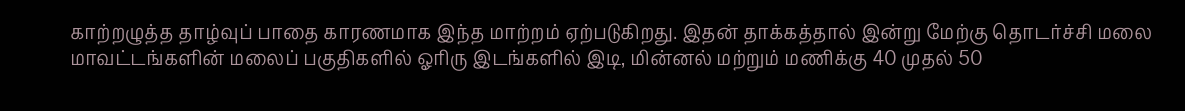காற்றழுத்த தாழ்வுப் பாதை காரணமாக இந்த மாற்றம் ஏற்படுகிறது. இதன் தாக்கத்தால் இன்று மேற்கு தொடர்ச்சி மலை மாவட்டங்களின் மலைப் பகுதிகளில் ஓரிரு இடங்களில் இடி, மின்னல் மற்றும் மணிக்கு 40 முதல் 50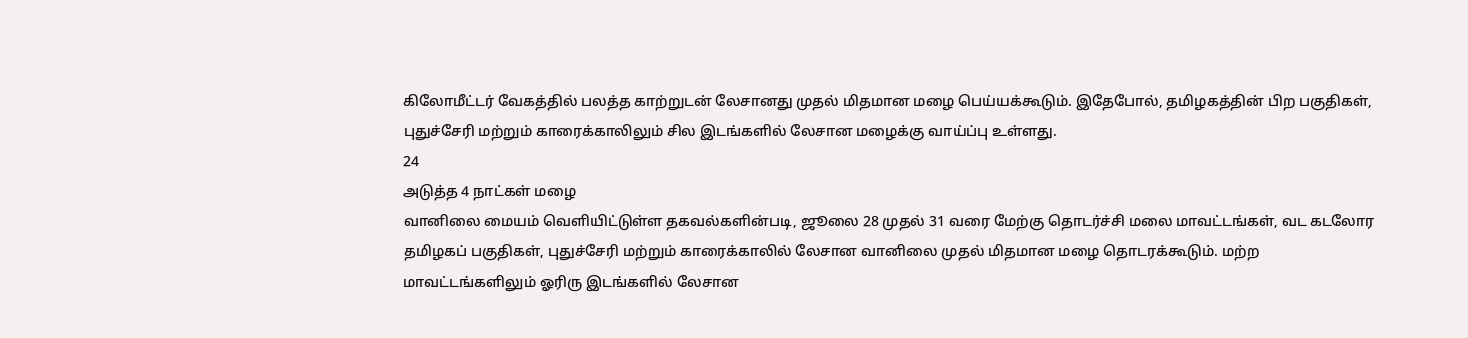கிலோமீட்டர் வேகத்தில் பலத்த காற்றுடன் லேசானது முதல் மிதமான மழை பெய்யக்கூடும். இதேபோல், தமிழகத்தின் பிற பகுதிகள், புதுச்சேரி மற்றும் காரைக்காலிலும் சில இடங்களில் லேசான மழைக்கு வாய்ப்பு உள்ளது.
24
அடுத்த 4 நாட்கள் மழை
வானிலை மையம் வெளியிட்டுள்ள தகவல்களின்படி, ஜூலை 28 முதல் 31 வரை மேற்கு தொடர்ச்சி மலை மாவட்டங்கள், வட கடலோர தமிழகப் பகுதிகள், புதுச்சேரி மற்றும் காரைக்காலில் லேசான வானிலை முதல் மிதமான மழை தொடரக்கூடும். மற்ற மாவட்டங்களிலும் ஓரிரு இடங்களில் லேசான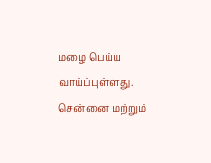மழை பெய்ய வாய்ப்புள்ளது. சென்னை மற்றும்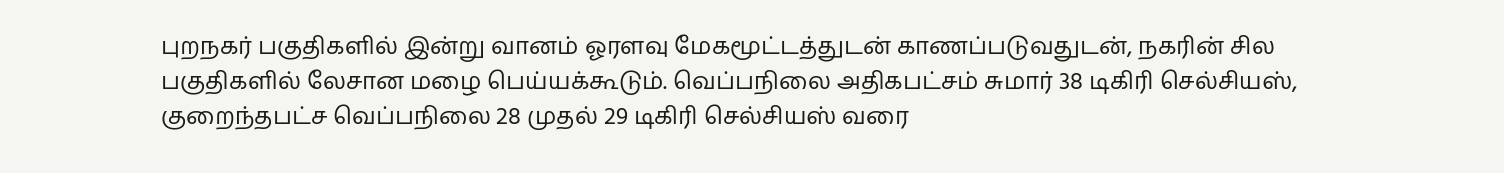புறநகர் பகுதிகளில் இன்று வானம் ஓரளவு மேகமூட்டத்துடன் காணப்படுவதுடன், நகரின் சில பகுதிகளில் லேசான மழை பெய்யக்கூடும். வெப்பநிலை அதிகபட்சம் சுமார் 38 டிகிரி செல்சியஸ், குறைந்தபட்ச வெப்பநிலை 28 முதல் 29 டிகிரி செல்சியஸ் வரை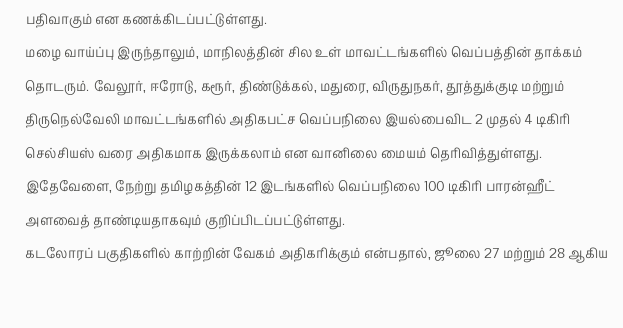பதிவாகும் என கணக்கிடப்பட்டுள்ளது.
மழை வாய்ப்பு இருந்தாலும், மாநிலத்தின் சில உள் மாவட்டங்களில் வெப்பத்தின் தாக்கம் தொடரும். வேலூர், ஈரோடு, கரூர், திண்டுக்கல், மதுரை, விருதுநகர், தூத்துக்குடி மற்றும் திருநெல்வேலி மாவட்டங்களில் அதிகபட்ச வெப்பநிலை இயல்பைவிட 2 முதல் 4 டிகிரி செல்சியஸ் வரை அதிகமாக இருக்கலாம் என வானிலை மையம் தெரிவித்துள்ளது. இதேவேளை, நேற்று தமிழகத்தின் 12 இடங்களில் வெப்பநிலை 100 டிகிரி பாரன்ஹீட் அளவைத் தாண்டியதாகவும் குறிப்பிடப்பட்டுள்ளது.
கடலோரப் பகுதிகளில் காற்றின் வேகம் அதிகரிக்கும் என்பதால், ஜூலை 27 மற்றும் 28 ஆகிய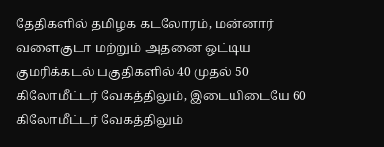தேதிகளில் தமிழக கடலோரம், மன்னார் வளைகுடா மற்றும் அதனை ஒட்டிய குமரிக்கடல் பகுதிகளில் 40 முதல் 50 கிலோமீட்டர் வேகத்திலும், இடையிடையே 60 கிலோமீட்டர் வேகத்திலும்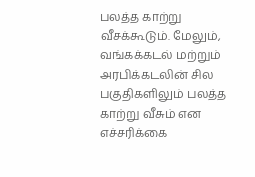பலத்த காற்று வீசக்கூடும். மேலும், வங்கக்கடல் மற்றும் அரபிக்கடலின் சில பகுதிகளிலும் பலத்த காற்று வீசும் என எச்சரிக்கை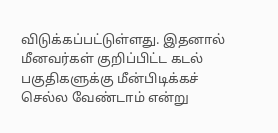விடுக்கப்பட்டுள்ளது. இதனால் மீனவர்கள் குறிப்பிட்ட கடல் பகுதிகளுக்கு மீன்பிடிக்கச் செல்ல வேண்டாம் என்று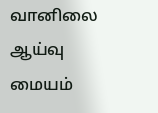வானிலை ஆய்வு மையம்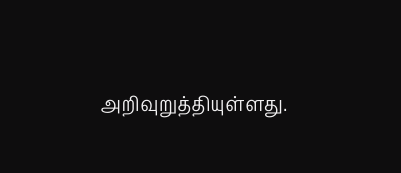அறிவுறுத்தியுள்ளது.